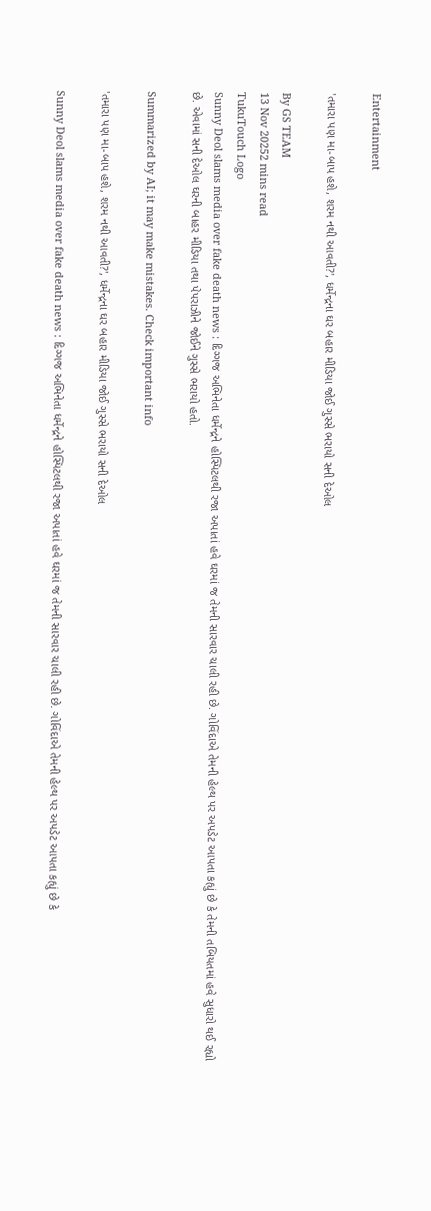Entertainment

'તમારા પણ મા-બાપ હશે, શરમ નથી આવતી?', ધર્મેન્દ્રના ઘર બહાર મીડિયા જોઈ ગુસ્સે ભરાયો સની દેઓલ

By GS TEAM
13 Nov 20252 mins read
TukuTouch Logo
Sunny Deol slams media over fake death news : દિગ્ગજ અભિનેતા ધર્મેન્દ્રને હોસ્પિટલથી રજા અપાતાં હવે ઘરમાં જ તેમની સારવાર ચાલી રહી છે. ગોવિંદાએ તેમની હેલ્થ પર અપડેટ આપતા કહ્યું છે કે તેમની તબિયતમાં હવે સુધારો થઈ રહ્યો છે. એવામાં સની દેઓલ ઘરની બાહર મીડિયા તથા પેપરાઝીને જોઈને ગુસ્સે ભરાયો હતો.

Summarized by AI; it may make mistakes. Check important info

'તમારા પણ મા-બાપ હશે, શરમ નથી આવતી?', ધર્મેન્દ્રના ઘર બહાર મીડિયા જોઈ ગુસ્સે ભરાયો સની દેઓલ

Sunny Deol slams media over fake death news : દિગ્ગજ અભિનેતા ધર્મેન્દ્રને હોસ્પિટલથી રજા અપાતાં હવે ઘરમાં જ તેમની સારવાર ચાલી રહી છે. ગોવિંદાએ તેમની હેલ્થ પર અપડેટ આપતા કહ્યું છે કે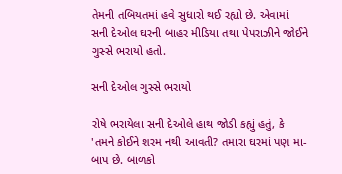તેમની તબિયતમાં હવે સુધારો થઈ રહ્યો છે. એવામાં સની દેઓલ ઘરની બાહર મીડિયા તથા પેપરાઝીને જોઈને ગુસ્સે ભરાયો હતો.

સની દેઓલ ગુસ્સે ભરાયો

રોષે ભરાયેલા સની દેઓલે હાથ જોડી કહ્યું હતું, કે 'તમને કોઈને શરમ નથી આવતી? તમારા ઘરમાં પણ મા-બાપ છે. બાળકો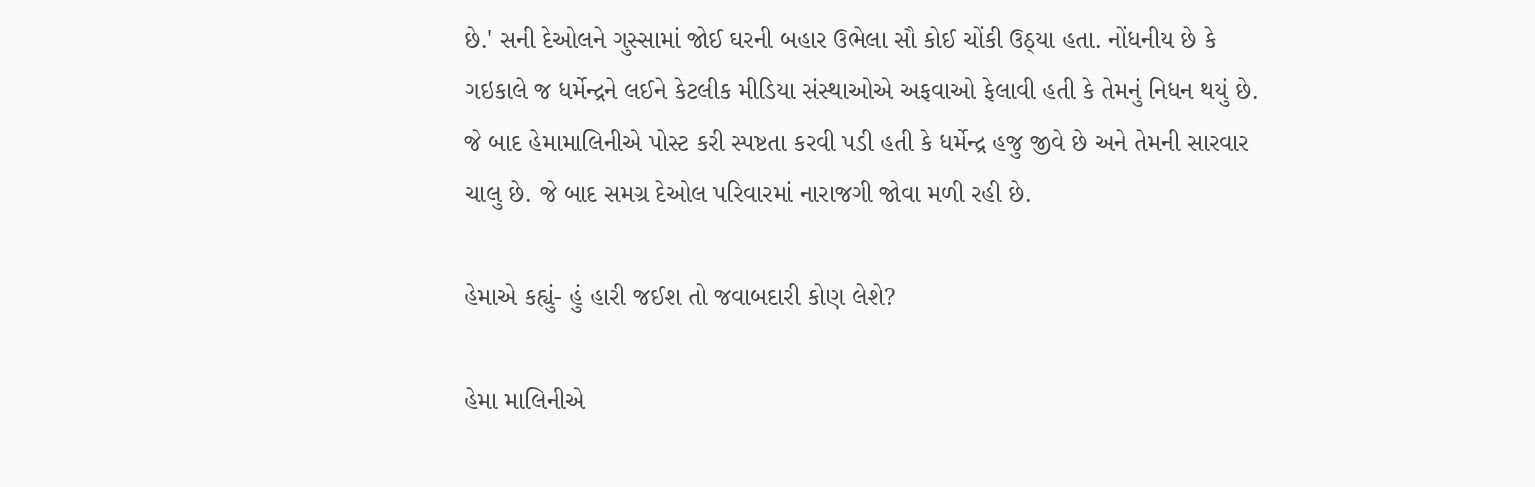છે.' સની દેઓલને ગુસ્સામાં જોઈ ઘરની બહાર ઉભેલા સૌ કોઈ ચોંકી ઉઠ્યા હતા. નોંધનીય છે કે ગઇકાલે જ ધર્મેન્દ્રને લઈને કેટલીક મીડિયા સંસ્થાઓએ અફવાઓ ફેલાવી હતી કે તેમનું નિધન થયું છે. જે બાદ હેમામાલિનીએ પોસ્ટ કરી સ્પષ્ટતા કરવી પડી હતી કે ધર્મેન્દ્ર હજુ જીવે છે અને તેમની સારવાર ચાલુ છે. જે બાદ સમગ્ર દેઓલ પરિવારમાં નારાજગી જોવા મળી રહી છે.

હેમાએ કહ્યું- હું હારી જઈશ તો જવાબદારી કોણ લેશે?

હેમા માલિનીએ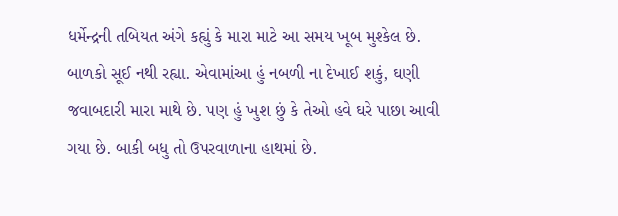ધર્મેન્દ્રની તબિયત અંગે કહ્યું કે મારા માટે આ સમય ખૂબ મુશ્કેલ છે. બાળકો સૂઈ નથી રહ્યા. એવામાંઆ હું નબળી ના દેખાઈ શકું, ઘણી જવાબદારી મારા માથે છે. પણ હું ખુશ છું કે તેઓ હવે ઘરે પાછા આવી ગયા છે. બાકી બધુ તો ઉપરવાળાના હાથમાં છે.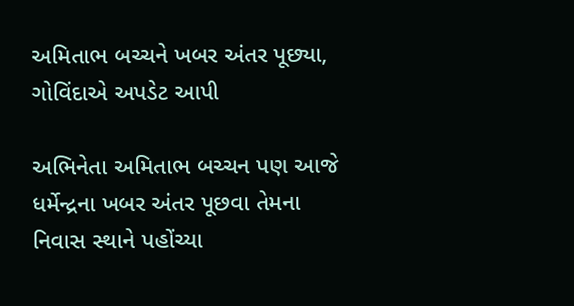અમિતાભ બચ્ચને ખબર અંતર પૂછ્યા, ગોવિંદાએ અપડેટ આપી

અભિનેતા અમિતાભ બચ્ચન પણ આજે ધર્મેન્દ્રના ખબર અંતર પૂછવા તેમના નિવાસ સ્થાને પહોંચ્યા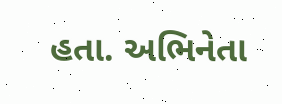હતા. અભિનેતા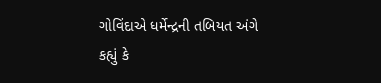ગોવિંદાએ ધર્મેન્દ્રની તબિયત અંગે કહ્યું કે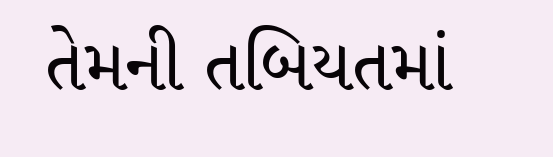તેમની તબિયતમાં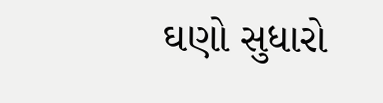ઘણો સુધારો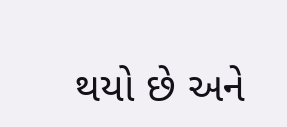થયો છે અને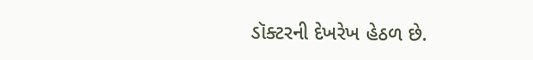ડૉક્ટરની દેખરેખ હેઠળ છે.